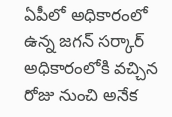ఏపీలో అధికారంలో ఉన్న జగన్ సర్కార్ అధికారంలోకి వచ్చిన రోజు నుంచి అనేక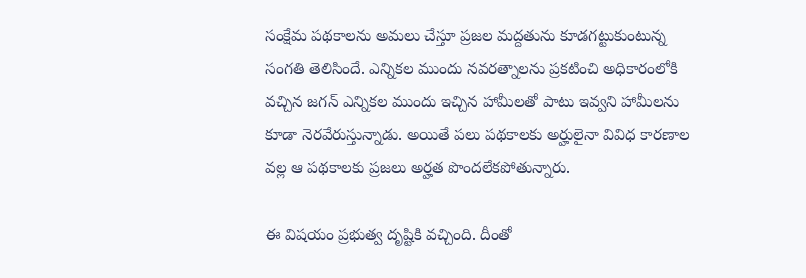సంక్షేమ పథకాలను అమలు చేస్తూ ప్రజల మద్దతును కూడగట్టుకుంటున్న సంగతి తెలిసిందే. ఎన్నికల ముందు నవరత్నాలను ప్రకటించి అధికారంలోకి వచ్చిన జగన్ ఎన్నికల ముందు ఇచ్చిన హామీలతో పాటు ఇవ్వని హామీలను కూడా నెరవేరుస్తున్నాడు. అయితే పలు పథకాలకు అర్హులైనా వివిధ కారణాల వల్ల ఆ పథకాలకు ప్రజలు అర్హత పొందలేకపోతున్నారు.

ఈ విషయం ప్రభుత్వ దృష్టికి వచ్చింది. దీంతో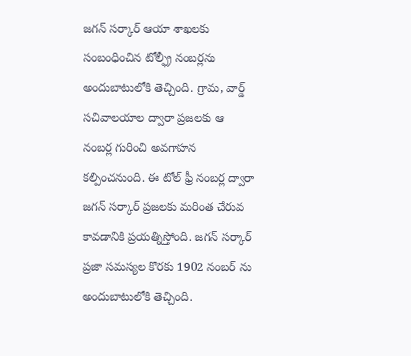జగన్ సర్కార్ ఆయా శాఖలకు సంబంధించిన టోల్ఫ్రీ నంబర్లను అందుబాటులోకి తెచ్చింది. గ్రామ, వార్డ్ సచివాలయాల ద్వారా ప్రజలకు ఆ నంబర్ల గురించి అవగాహన కల్పించనుంది. ఈ టోల్ ఫ్రీ నంబర్ల ద్వారా జగన్ సర్కార్ ప్రజలకు మరింత చేరువ కావడానికి ప్రయత్నిస్తోంది. జగన్ సర్కార్ ప్రజా సమస్యల కొరకు 1902 నంబర్ ను అందుబాటులోకి తెచ్చింది.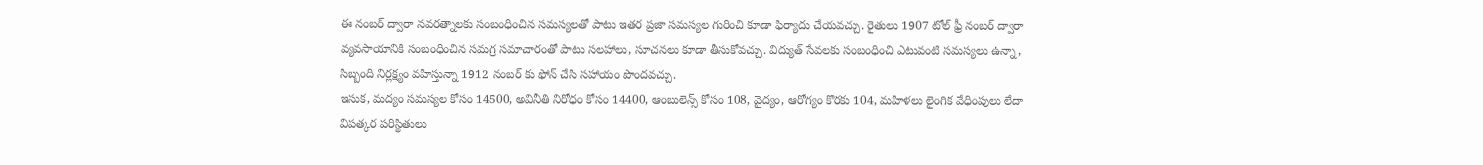ఈ నంబర్ ద్వారా నవరత్నాలకు సంబంధించిన సమస్యలతో పాటు ఇతర ప్రజా సమస్యల గురించి కూడా ఫిర్యాదు చేయవచ్చు. రైతులు 1907 టోల్ ఫ్రీ నంబర్ ద్వారా వ్యవసాయానికి సంబంధించిన సమగ్ర సమాచారంతో పాటు సలహాలు, సూచనలు కూడా తీసుకోవచ్చు. విద్యుత్ సేవలకు సంబంధించి ఎటువంటి సమస్యలు ఉన్నా, సిబ్బంది నిర్లక్ష్యం వహిస్తున్నా 1912 నంబర్ కు ఫోన్ చేసి సహాయం పొందవచ్చు.
ఇసుక, మద్యం సమస్యల కోసం 14500, అవినీతి నిరోధం కోసం 14400, ఆంబులెన్స్ కోసం 108, వైద్యం, ఆరోగ్యం కొరకు 104, మహిళలు లైంగిక వేధింపులు లేదా విపత్కర పరిస్థితులు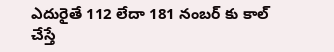ఎదురైతే 112 లేదా 181 నంబర్ కు కాల్ చేస్తే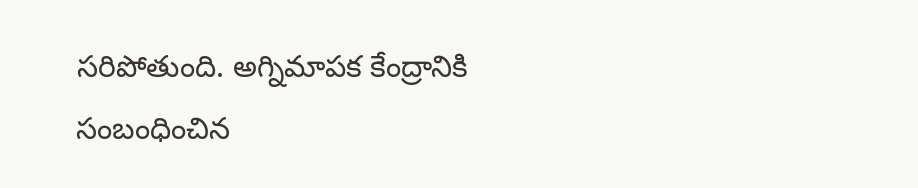సరిపోతుంది. అగ్నిమాపక కేంద్రానికి సంబంధించిన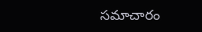సమాచారం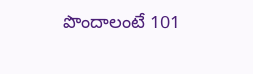పొందాలంటే 101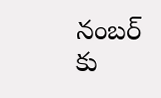నంబర్ కు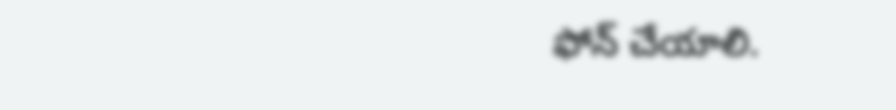ఫోన్ చేయాలి.